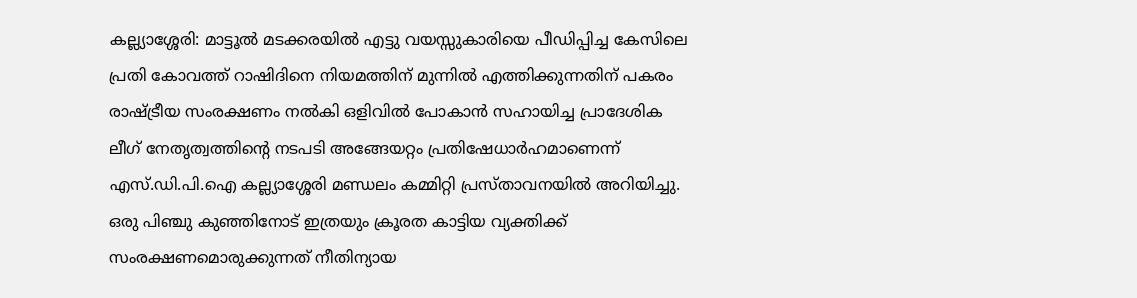കല്ല്യാശ്ശേരി: മാട്ടൂൽ മടക്കരയിൽ എട്ടു വയസ്സുകാരിയെ പീഡിപ്പിച്ച കേസിലെ പ്രതി കോവത്ത് റാഷിദിനെ നിയമത്തിന് മുന്നിൽ എത്തിക്കുന്നതിന് പകരം രാഷ്ട്രീയ സംരക്ഷണം നൽകി ഒളിവിൽ പോകാൻ സഹായിച്ച പ്രാദേശിക ലീഗ് നേതൃത്വത്തിന്റെ നടപടി അങ്ങേയറ്റം പ്രതിഷേധാർഹമാണെന്ന് എസ്.ഡി.പി.ഐ കല്ല്യാശ്ശേരി മണ്ഡലം കമ്മിറ്റി പ്രസ്താവനയിൽ അറിയിച്ചു.
ഒരു പിഞ്ചു കുഞ്ഞിനോട് ഇത്രയും ക്രൂരത കാട്ടിയ വ്യക്തിക്ക് സംരക്ഷണമൊരുക്കുന്നത് നീതിന്യായ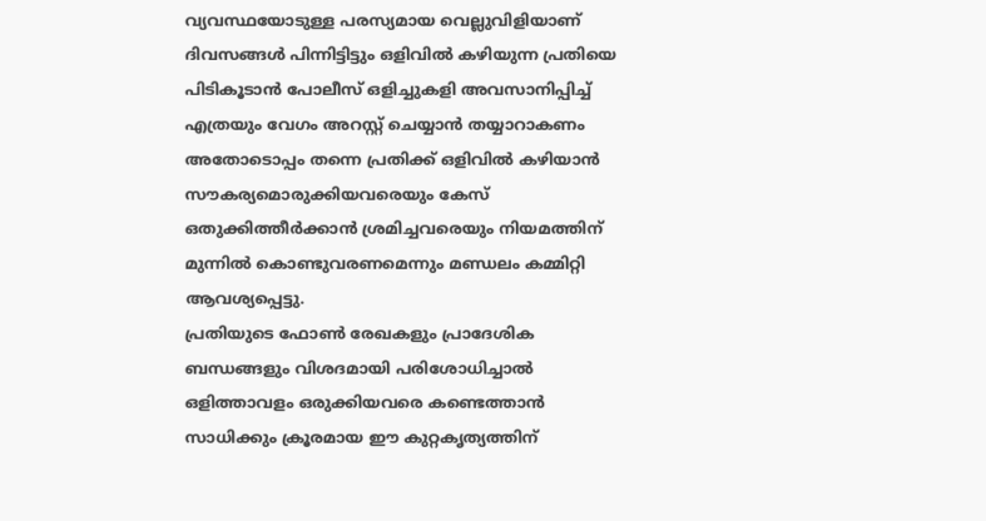വ്യവസ്ഥയോടുള്ള പരസ്യമായ വെല്ലുവിളിയാണ് ദിവസങ്ങൾ പിന്നിട്ടിട്ടും ഒളിവിൽ കഴിയുന്ന പ്രതിയെ പിടികൂടാൻ പോലീസ് ഒളിച്ചുകളി അവസാനിപ്പിച്ച് എത്രയും വേഗം അറസ്റ്റ് ചെയ്യാൻ തയ്യാറാകണം അതോടൊപ്പം തന്നെ പ്രതിക്ക് ഒളിവിൽ കഴിയാൻ സൗകര്യമൊരുക്കിയവരെയും കേസ് ഒതുക്കിത്തീർക്കാൻ ശ്രമിച്ചവരെയും നിയമത്തിന് മുന്നിൽ കൊണ്ടുവരണമെന്നും മണ്ഡലം കമ്മിറ്റി ആവശ്യപ്പെട്ടു.
പ്രതിയുടെ ഫോൺ രേഖകളും പ്രാദേശിക ബന്ധങ്ങളും വിശദമായി പരിശോധിച്ചാൽ ഒളിത്താവളം ഒരുക്കിയവരെ കണ്ടെത്താൻ സാധിക്കും ക്രൂരമായ ഈ കുറ്റകൃത്യത്തിന്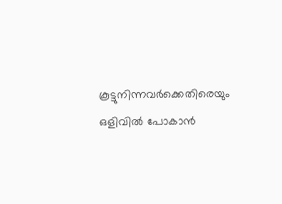കൂട്ടുനിന്നവർക്കെതിരെയും ഒളിവിൽ പോകാൻ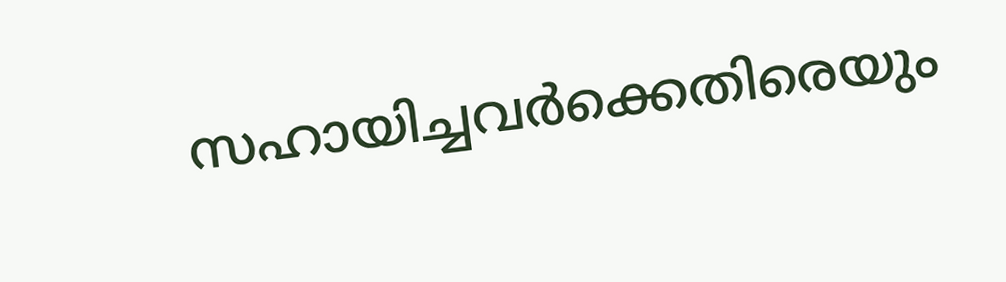സഹായിച്ചവർക്കെതിരെയും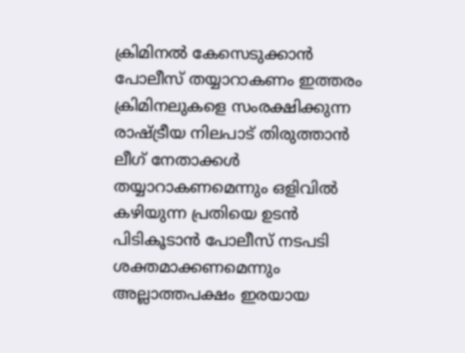ക്രിമിനൽ കേസെടുക്കാൻ പോലീസ് തയ്യാറാകണം ഇത്തരം ക്രിമിനലുകളെ സംരക്ഷിക്കുന്ന രാഷ്ട്രീയ നിലപാട് തിരുത്താൻ ലീഗ് നേതാക്കൾ തയ്യാറാകണമെന്നും ഒളിവിൽ കഴിയുന്ന പ്രതിയെ ഉടൻ പിടികൂടാൻ പോലീസ് നടപടി ശക്തമാക്കണമെന്നും അല്ലാത്തപക്ഷം ഇരയായ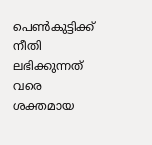പെൺകുട്ടിക്ക് നീതി ലഭിക്കുന്നത് വരെ ശക്തമായ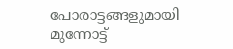പോരാട്ടങ്ങളുമായി മുന്നോട്ട്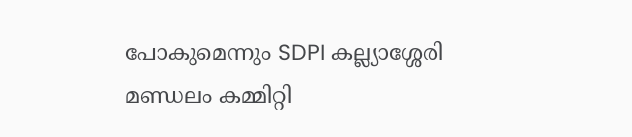പോകുമെന്നും SDPI കല്ല്യാശ്ശേരി മണ്ഡലം കമ്മിറ്റി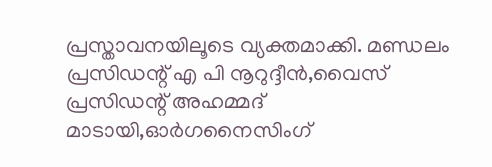പ്രസ്താവനയിലൂടെ വ്യക്തമാക്കി. മണ്ഡലം പ്രസിഡന്റ് എ പി നൂറുദ്ദീൻ,വൈസ് പ്രസിഡന്റ് അഹമ്മദ് മാടായി,ഓർഗനൈസിംഗ്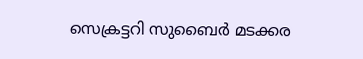സെക്രട്ടറി സുബൈർ മടക്കര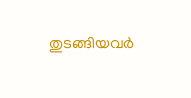തുടങ്ങിയവർ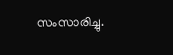സംസാരിച്ചു.